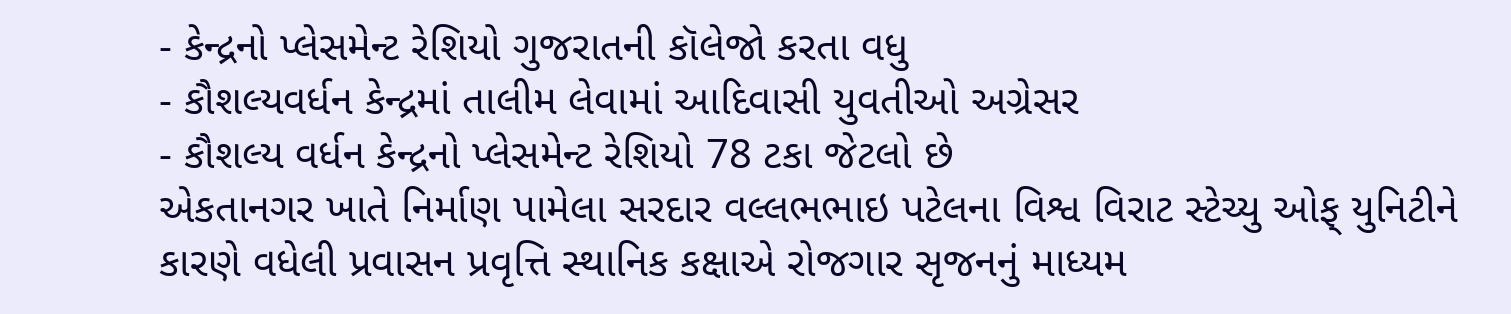- કેન્દ્રનો પ્લેસમેન્ટ રેશિયો ગુજરાતની કૉલેજો કરતા વધુ
- કૌશલ્યવર્ધન કેન્દ્રમાં તાલીમ લેવામાં આદિવાસી યુવતીઓ અગ્રેસર
- કૌશલ્ય વર્ધન કેન્દ્રનો પ્લેસમેન્ટ રેશિયો 78 ટકા જેટલો છે
એકતાનગર ખાતે નિર્માણ પામેલા સરદાર વલ્લભભાઇ પટેલના વિશ્વ વિરાટ સ્ટેચ્યુ ઓફ્ યુનિટીને કારણે વધેલી પ્રવાસન પ્રવૃત્તિ સ્થાનિક કક્ષાએ રોજગાર સૃજનનું માધ્યમ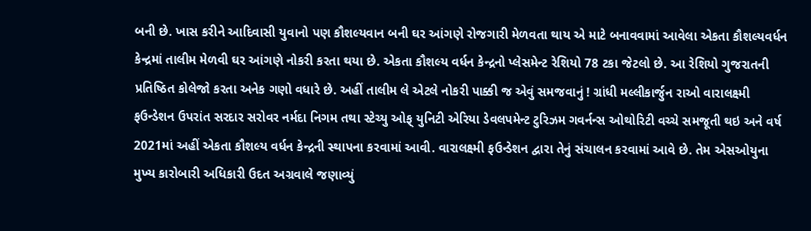બની છે. ખાસ કરીને આદિવાસી યુવાનો પણ કૌશલ્યવાન બની ઘર આંગણે રોજગારી મેળવતા થાય એ માટે બનાવવામાં આવેલા એકતા કૌશલ્યવર્ધન કેન્દ્રમાં તાલીમ મેળવી ઘર આંગણે નોકરી કરતા થયા છે. એકતા કૌશલ્ય વર્ધન કેન્દ્રનો પ્લેસમેન્ટ રેશિયો 78 ટકા જેટલો છે. આ રેશિયો ગુજરાતની પ્રતિષ્ઠિત કોલેજો કરતા અનેક ગણો વધારે છે. અહીં તાલીમ લે એટલે નોકરી પાક્કી જ એવું સમજવાનું ! ગ્રાંધી મલ્લીકાર્જુન રાઓ વારાલક્ષ્મી ફઉન્ડેશન ઉપરાંત સરદાર સરોવર નર્મદા નિગમ તથા સ્ટેચ્યુ ઓફ્ યુનિટી એરિયા ડેવલપમેન્ટ ટુરિઝમ ગવર્નન્સ ઓથોરિટી વચ્ચે સમજૂતી થઇ અને વર્ષ 2021માં અહીં એકતા કૌશલ્ય વર્ધન કેન્દ્રની સ્થાપના કરવામાં આવી. વારાલક્ષ્મી ફઉન્ડેશન દ્વારા તેનું સંચાલન કરવામાં આવે છે. તેમ એસઓયુના મુખ્ય કારોબારી અધિકારી ઉદત અગ્રવાલે જણાવ્યું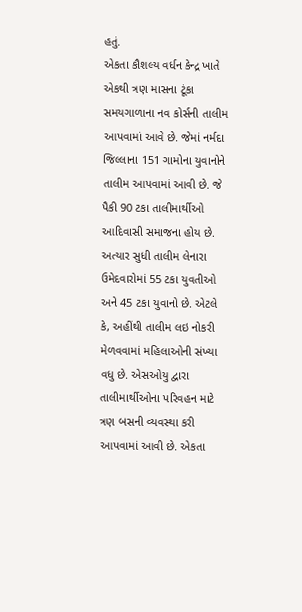હતું.
એકતા કૌશલ્ય વર્ધન કેન્દ્ર ખાતે એકથી ત્રણ માસના ટૂંકા સમયગાળાના નવ કોર્સની તાલીમ આપવામાં આવે છે. જેમાં નર્મદા જિલ્લાના 151 ગામોના યુવાનોને તાલીમ આપવામાં આવી છે. જે પૈકી 90 ટકા તાલીમાર્થીઓ આદિવાસી સમાજના હોય છે. અત્યાર સુધી તાલીમ લેનારા ઉમેદવારોમાં 55 ટકા યુવતીઓ અને 45 ટકા યુવાનો છે. એટલે કે, અહીંથી તાલીમ લઇ નોકરી મેળવવામાં મહિલાઓની સંખ્યા વધુ છે. એસઓયુ દ્વારા તાલીમાર્થીઓના પરિવહન માટે ત્રણ બસની વ્યવસ્થા કરી આપવામાં આવી છે. એકતા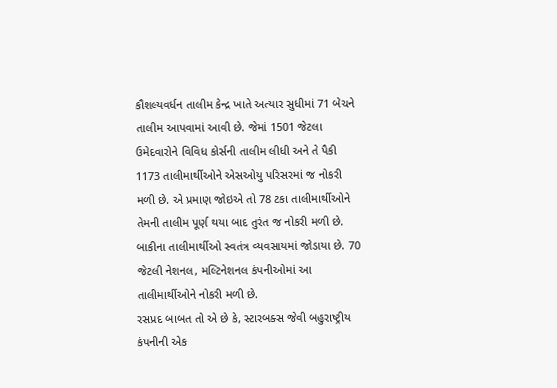કૌશલ્યવર્ધન તાલીમ કેન્દ્ર ખાતે અત્યાર સુધીમાં 71 બેચને તાલીમ આપવામાં આવી છે. જેમાં 1501 જેટલા ઉમેદવારોને વિવિધ કોર્સની તાલીમ લીધી અને તે પૈકી 1173 તાલીમાર્થીઓને એસઓયુ પરિસરમાં જ નોકરી મળી છે. એ પ્રમાણ જોઇએ તો 78 ટકા તાલીમાર્થીઓને તેમની તાલીમ પૂર્ણ થયા બાદ તુરંત જ નોકરી મળી છે. બાકીના તાલીમાર્થીઓ સ્વતંત્ર વ્યવસાયમાં જોડાયા છે. 70 જેટલી નેશનલ, મલ્ટિનેશનલ કંપનીઓમાં આ તાલીમાર્થીઓને નોકરી મળી છે.
રસપ્રદ બાબત તો એ છે કે, સ્ટારબક્સ જેવી બહુરાષ્ટ્રીય કંપનીની એક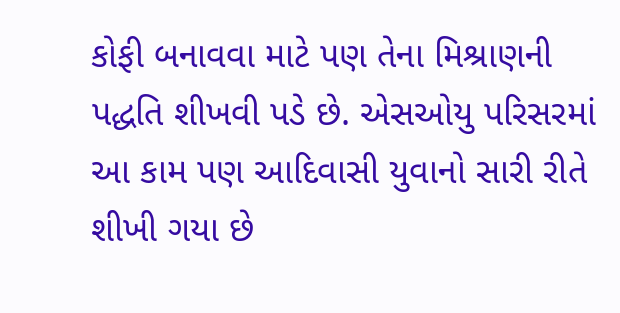કોફી બનાવવા માટે પણ તેના મિશ્રાણની પદ્ધતિ શીખવી પડે છે. એસઓયુ પરિસરમાં આ કામ પણ આદિવાસી યુવાનો સારી રીતે શીખી ગયા છે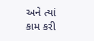અને ત્યાં કામ કરી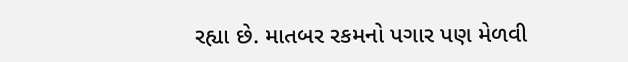રહ્યા છે. માતબર રકમનો પગાર પણ મેળવી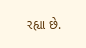રહ્યા છે.